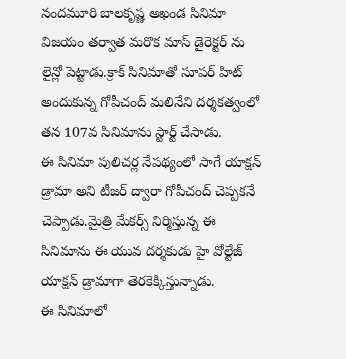నందమూరి బాలకృష్ణ అఖండ సినిమా విజయం తర్వాత మరొక మాస్ డైరెక్టర్ ను లైన్లో పెట్టాడు.క్రాక్ సినిమాతో సూపర్ హిట్ అందుకున్న గోపీచంద్ మలినేని దర్శకత్వంలో తన 107వ సినిమాను స్టార్ట్ చేసాడు.
ఈ సినిమా పులిచర్ల నేపథ్యంలో సాగే యాక్షన్ డ్రామా అని టీజర్ ద్వారా గోపీచంద్ చెప్పకనే చెప్పాడు.మైత్రి మేకర్స్ నిర్మిస్తున్న ఈ సినిమాను ఈ యువ దర్శకుడు హై వోల్టేజ్ యాక్షన్ డ్రామాగా తెరకెక్కిస్తున్నాడు.
ఈ సినిమాలో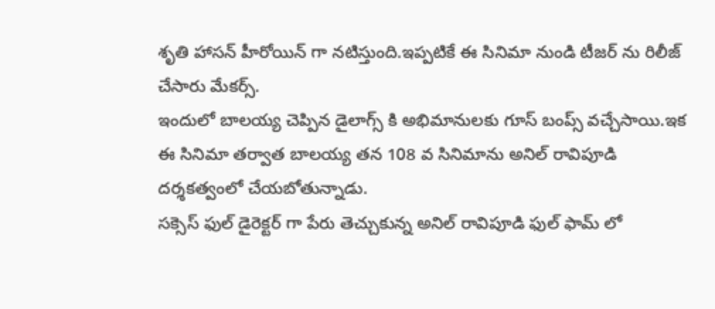శృతి హాసన్ హీరోయిన్ గా నటిస్తుంది.ఇప్పటికే ఈ సినిమా నుండి టీజర్ ను రిలీజ్ చేసారు మేకర్స్.
ఇందులో బాలయ్య చెప్పిన డైలాగ్స్ కి అభిమానులకు గూస్ బంప్స్ వచ్చేసాయి.ఇక ఈ సినిమా తర్వాత బాలయ్య తన 108 వ సినిమాను అనిల్ రావిపూడి దర్శకత్వంలో చేయబోతున్నాడు.
సక్సెస్ ఫుల్ డైరెక్టర్ గా పేరు తెచ్చుకున్న అనిల్ రావిపూడి ఫుల్ ఫామ్ లో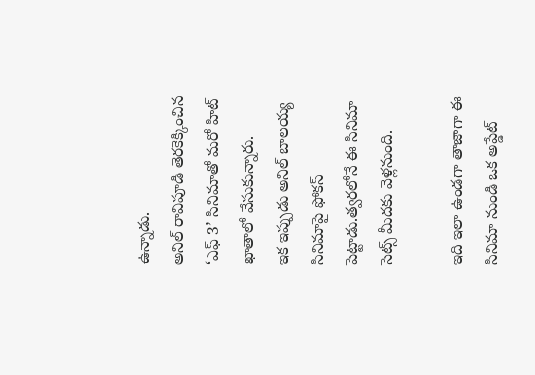ఉన్నాడు.
అనిల్ రావిపూడి తెరకెక్కించిన ‘ఎఫ్ 3’ సినిమాతో మరో హిట్ ఖాతాలో వేసుకున్నారు.
ఇక ఇప్పుడు అనిల్ బాలయ్య సినిమాపై ఫోకస్ పెట్టాడు.త్వరలోనే ఈ సినిమా సెట్స్ మీదకు వెళ్లనుంది.

ఇది ఇలా ఉండగా తాజాగా ఈ సినిమా నుండి ఒక అప్డేట్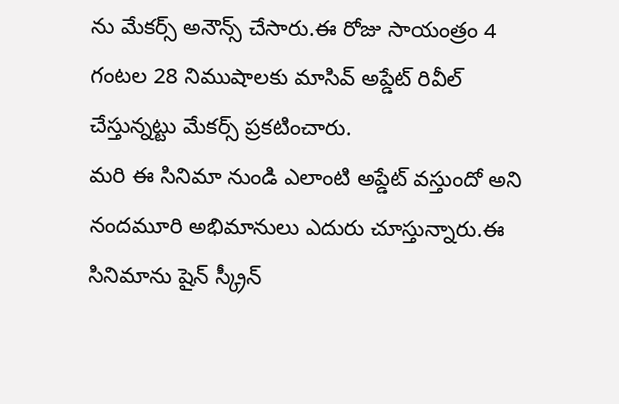ను మేకర్స్ అనౌన్స్ చేసారు.ఈ రోజు సాయంత్రం 4 గంటల 28 నిముషాలకు మాసివ్ అప్డేట్ రివీల్ చేస్తున్నట్టు మేకర్స్ ప్రకటించారు.
మరి ఈ సినిమా నుండి ఎలాంటి అప్డేట్ వస్తుందో అని నందమూరి అభిమానులు ఎదురు చూస్తున్నారు.ఈ సినిమాను షైన్ స్క్రీన్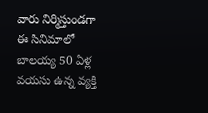వారు నిర్మిస్తుండగా ఈ సినిమాలో బాలయ్య 50 ఏళ్ల వయసు ఉన్న వ్యక్తి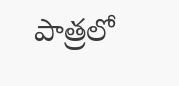పాత్రలో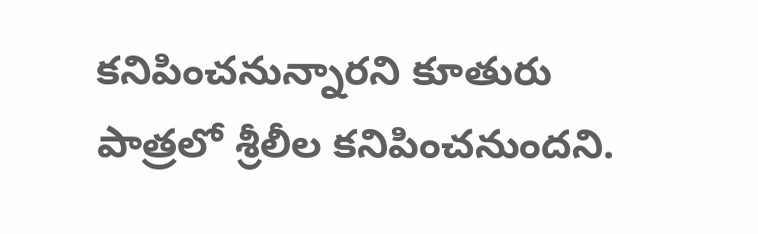కనిపించనున్నారని కూతురు పాత్రలో శ్రీలీల కనిపించనుందని.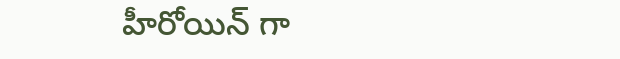హీరోయిన్ గా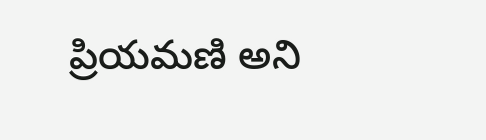ప్రియమణి అని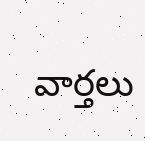వార్తలు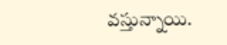వస్తున్నాయి.